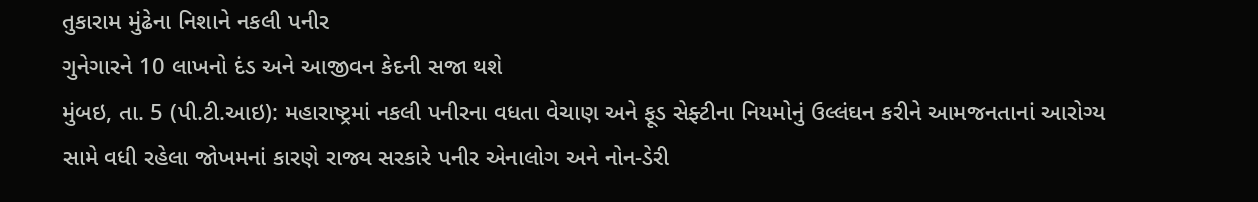તુકારામ મુંઢેના નિશાને નકલી પનીર
ગુનેગારને 10 લાખનો દંડ અને આજીવન કેદની સજા થશે
મુંબઇ, તા. 5 (પી.ટી.આઇ): મહારાષ્ટ્રમાં નકલી પનીરના વધતા વેચાણ અને ફૂડ સેફ્ટીના નિયમોનું ઉલ્લંઘન કરીને આમજનતાનાં આરોગ્ય સામે વધી રહેલા જોખમનાં કારણે રાજ્ય સરકારે પનીર એનાલોગ અને નોન-ડેરી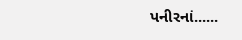પનીરનાં......